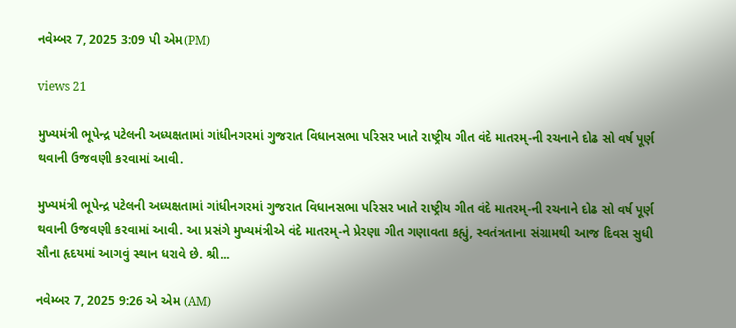નવેમ્બર 7, 2025 3:09 પી એમ(PM)

views 21

મુખ્યમંત્રી ભૂપેન્દ્ર પટેલની અધ્યક્ષતામાં ગાંધીનગરમાં ગુજરાત વિધાનસભા પરિસર ખાતે રાષ્ટ્રીય ગીત વંદે માતરમ્-ની રચનાને દોઢ સો વર્ષ પૂર્ણ થવાની ઉજવણી કરવામાં આવી.

મુખ્યમંત્રી ભૂપેન્દ્ર પટેલની અધ્યક્ષતામાં ગાંધીનગરમાં ગુજરાત વિધાનસભા પરિસર ખાતે રાષ્ટ્રીય ગીત વંદે માતરમ્-ની રચનાને દોઢ સો વર્ષ પૂર્ણ થવાની ઉજવણી કરવામાં આવી. આ પ્રસંગે મુખ્યમંત્રીએ વંદે માતરમ્-ને પ્રેરણા ગીત ગણાવતા કહ્યું, સ્વતંત્રતાના સંગ્રામથી આજ દિવસ સુધી સૌના હૃદયમાં આગવું સ્થાન ધરાવે છે. શ્રી...

નવેમ્બર 7, 2025 9:26 એ એમ (AM)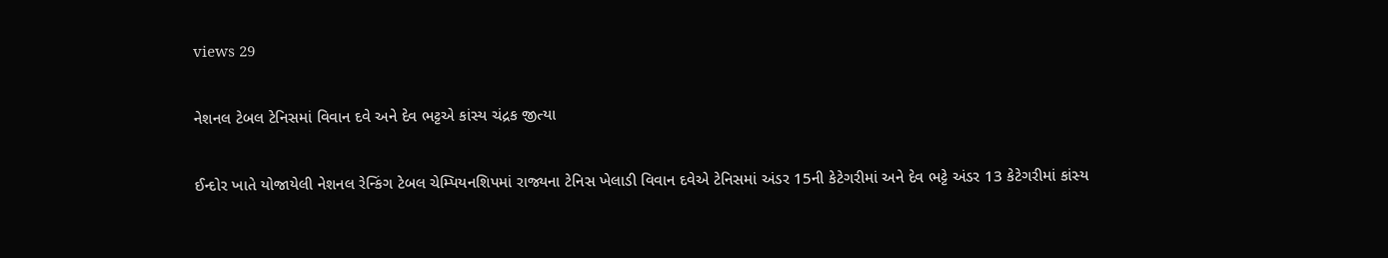views 29

નેશનલ ટેબલ ટેનિસમાં વિવાન દવે અને દેવ ભટ્ટએ કાંસ્ય ચંદ્રક જીત્યા

ઈન્દોર ખાતે યોજાયેલી નેશનલ રેન્કિંગ ટેબલ ચેમ્પિયનશિપમાં રાજ્યના ટેનિસ ખેલાડી વિવાન દવેએ ટેનિસમાં અંડર 15ની કેટેગરીમાં અને દેવ ભટ્ટે અંડર 13 કેટેગરીમાં કાંસ્ય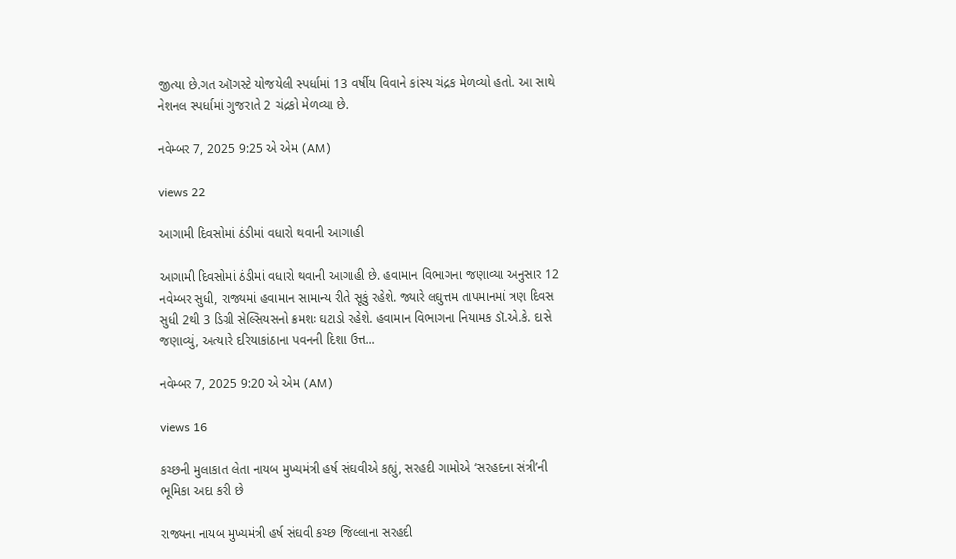જીત્યા છે.ગત ઑગસ્ટે યોજયેલી સ્પર્ધામાં 13 વર્ષીય વિવાને કાંસ્ય ચંદ્રક મેળવ્યો હતો. આ સાથે નેશનલ સ્પર્ધામાં ગુજરાતે 2 ચંદ્રકો મેળવ્યા છે.

નવેમ્બર 7, 2025 9:25 એ એમ (AM)

views 22

આગામી દિવસોમાં ઠંડીમાં વધારો થવાની આગાહી

આગામી દિવસોમાં ઠંડીમાં વધારો થવાની આગાહી છે. હવામાન વિભાગના જણાવ્યા અનુસાર 12 નવેમ્બર સુધી, રાજ્યમાં હવામાન સામાન્ય રીતે સૂકું રહેશે. જ્યારે લઘુત્તમ તાપમાનમાં ત્રણ દિવસ સુધી 2થી 3 ડિગ્રી સેલ્સિયસનો ક્રમશઃ ઘટાડો રહેશે. હવામાન વિભાગના નિયામક ડૉ.એ.કે. દાસે જણાવ્યું, અત્યારે દરિયાકાંઠાના પવનની દિશા ઉત્ત...

નવેમ્બર 7, 2025 9:20 એ એમ (AM)

views 16

કચ્છની મુલાકાત લેતા નાયબ મુખ્યમંત્રી હર્ષ સંઘવીએ કહ્યું, સરહદી ગામોએ ‘સરહદના સંત્રી’ની ભૂમિકા અદા કરી છે

રાજ્યના નાયબ મુખ્યમંત્રી હર્ષ સંઘવી કચ્છ જિલ્લાના સરહદી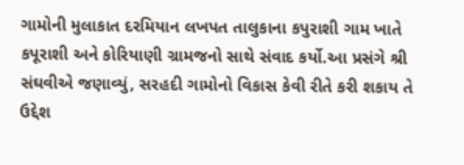ગામોની મુલાકાત દરમિયાન લખપત તાલુકાના કપુરાશી ગામ ખાતે કપૂરાશી અને કોરિયાણી ગ્રામજનો સાથે સંવાદ કર્યો.આ પ્રસંગે શ્રી સંઘવીએ જણાવ્યું, સરહદી ગામોનો વિકાસ કેવી રીતે કરી શકાય તે ઉદ્દેશ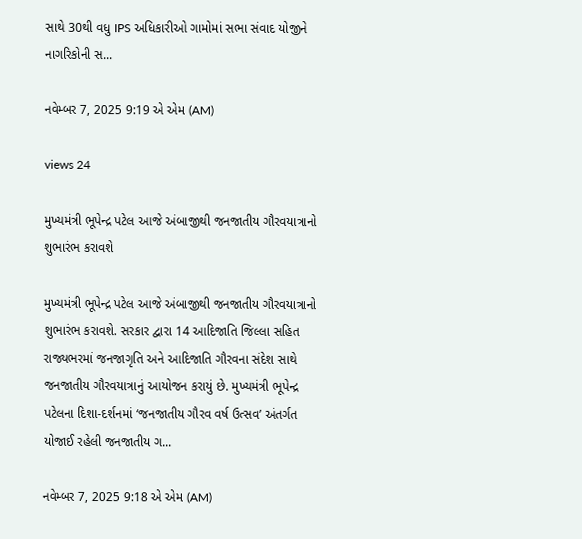સાથે 30થી વધુ IPS અધિકારીઓ ગામોમાં સભા સંવાદ યોજીને નાગરિકોની સ...

નવેમ્બર 7, 2025 9:19 એ એમ (AM)

views 24

મુખ્યમંત્રી ભૂપેન્દ્ર પટેલ આજે અંબાજીથી જનજાતીય ગૌરવયાત્રાનો શુભારંભ કરાવશે

મુખ્યમંત્રી ભૂપેન્દ્ર પટેલ આજે અંબાજીથી જનજાતીય ગૌરવયાત્રાનો શુભારંભ કરાવશે. સરકાર દ્વારા 14 આદિજાતિ જિલ્લા સહિત રાજ્યભરમાં જનજાગૃતિ અને આદિજાતિ ગૌરવના સંદેશ સાથે જનજાતીય ગૌરવયાત્રાનું આયોજન કરાયું છે. મુખ્યમંત્રી ભૂપેન્દ્ર પટેલના દિશા-દર્શનમાં ‘જનજાતીય ગૌરવ વર્ષ ઉત્સવ’ અંતર્ગત યોજાઈ રહેલી જનજાતીય ગ...

નવેમ્બર 7, 2025 9:18 એ એમ (AM)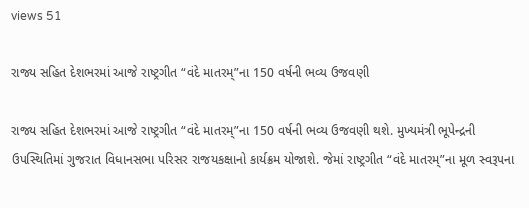views 51

રાજ્ય સહિત દેશભરમાં આજે રાષ્ટ્રગીત “વંદે માતરમ્”ના 150 વર્ષની ભવ્ય ઉજવણી

રાજ્ય સહિત દેશભરમાં આજે રાષ્ટ્રગીત “વંદે માતરમ્”ના 150 વર્ષની ભવ્ય ઉજવણી થશે. મુખ્યમંત્રી ભૂપેન્દ્રની ઉપસ્થિતિમાં ગુજરાત વિધાનસભા પરિસર રાજયકક્ષાનો કાર્યક્રમ યોજાશે. જેમાં રાષ્ટ્રગીત “વંદે માતરમ્”ના મૂળ સ્વરૂપના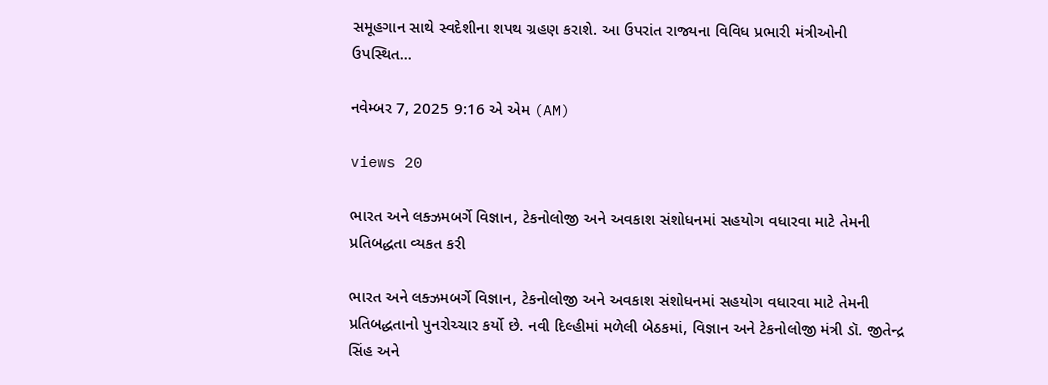સમૂહગાન સાથે સ્વદેશીના શપથ ગ્રહણ કરાશે. આ ઉપરાંત રાજ્યના વિવિધ પ્રભારી મંત્રીઓની ઉપસ્થિત...

નવેમ્બર 7, 2025 9:16 એ એમ (AM)

views 20

ભારત અને લક્ઝમબર્ગે વિજ્ઞાન, ટેકનોલોજી અને અવકાશ સંશોધનમાં સહયોગ વધારવા માટે તેમની પ્રતિબદ્ધતા વ્યકત કરી

ભારત અને લક્ઝમબર્ગે વિજ્ઞાન, ટેકનોલોજી અને અવકાશ સંશોધનમાં સહયોગ વધારવા માટે તેમની પ્રતિબદ્ધતાનો પુનરોચ્ચાર કર્યો છે. નવી દિલ્હીમાં મળેલી બેઠકમાં, વિજ્ઞાન અને ટેકનોલોજી મંત્રી ડૉ. જીતેન્દ્ર સિંહ અને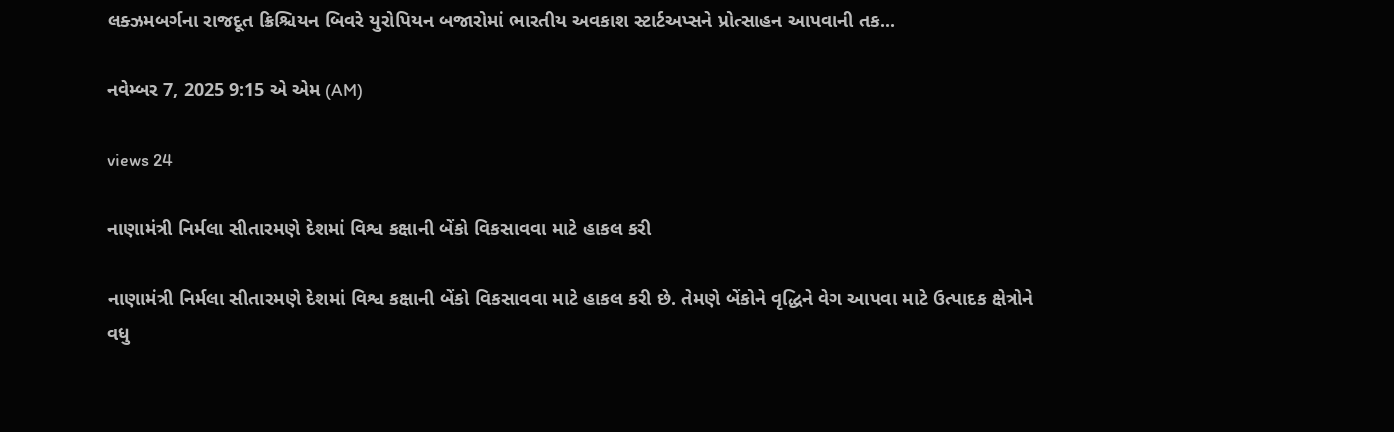લક્ઝમબર્ગના રાજદૂત ક્રિશ્ચિયન બિવરે યુરોપિયન બજારોમાં ભારતીય અવકાશ સ્ટાર્ટઅપ્સને પ્રોત્સાહન આપવાની તક...

નવેમ્બર 7, 2025 9:15 એ એમ (AM)

views 24

નાણામંત્રી નિર્મલા સીતારમણે દેશમાં વિશ્વ કક્ષાની બેંકો વિકસાવવા માટે હાકલ કરી

નાણામંત્રી નિર્મલા સીતારમણે દેશમાં વિશ્વ કક્ષાની બેંકો વિકસાવવા માટે હાકલ કરી છે. તેમણે બેંકોને વૃદ્ધિને વેગ આપવા માટે ઉત્પાદક ક્ષેત્રોને વધુ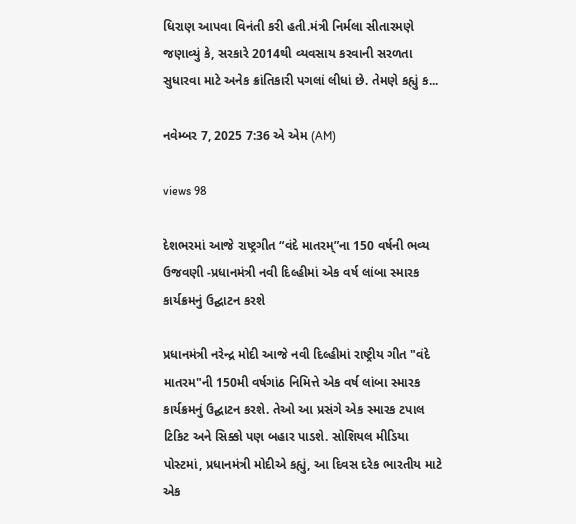ધિરાણ આપવા વિનંતી કરી હતી.મંત્રી નિર્મલા સીતારમણે જણાવ્યું કે, સરકારે 2014થી વ્યવસાય કરવાની સરળતા સુધારવા માટે અનેક ક્રાંતિકારી પગલાં લીધાં છે. તેમણે કહ્યું ક...

નવેમ્બર 7, 2025 7:36 એ એમ (AM)

views 98

દેશભરમાં આજે રાષ્ટ્રગીત “વંદે માતરમ્”ના 150 વર્ષની ભવ્ય ઉજવણી -પ્રધાનમંત્રી નવી દિલ્હીમાં એક વર્ષ લાંબા સ્મારક કાર્યક્રમનું ઉદ્ઘાટન કરશે

પ્રધાનમંત્રી નરેન્દ્ર મોદી આજે નવી દિલ્હીમાં રાષ્ટ્રીય ગીત "વંદે માતરમ"ની 150મી વર્ષગાંઠ નિમિત્તે એક વર્ષ લાંબા સ્મારક કાર્યક્રમનું ઉદ્ઘાટન કરશે. તેઓ આ પ્રસંગે એક સ્મારક ટપાલ ટિકિટ અને સિક્કો પણ બહાર પાડશે. સોશિયલ મીડિયા પોસ્ટમાં, પ્રધાનમંત્રી મોદીએ કહ્યું, આ દિવસ દરેક ભારતીય માટે એક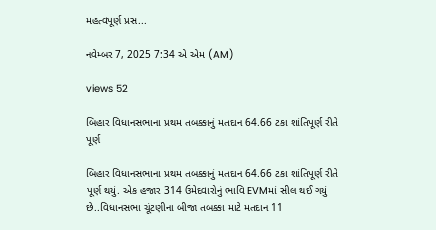મહત્વપૂર્ણ પ્રસ...

નવેમ્બર 7, 2025 7:34 એ એમ (AM)

views 52

બિહાર વિધાનસભાના પ્રથમ તબક્કાનું મતદાન 64.66 ટકા શાંતિપૂર્ણ રીતે પૂર્ણ

બિહાર વિધાનસભાના પ્રથમ તબક્કાનું મતદાન 64.66 ટકા શાંતિપૂર્ણ રીતે પૂર્ણ થયું. એક હજાર 314 ઉમેદવારોનું ભાવિ EVMમાં સીલ થઈ ગયું છે..વિધાનસભા ચૂંટણીના બીજા તબક્કા માટે મતદાન 11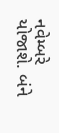નવેમ્બરે યોજાશે. બંને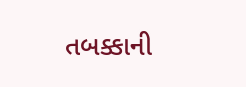તબક્કાની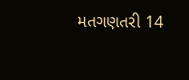મતગણતરી 14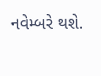નવેમ્બરે થશે.